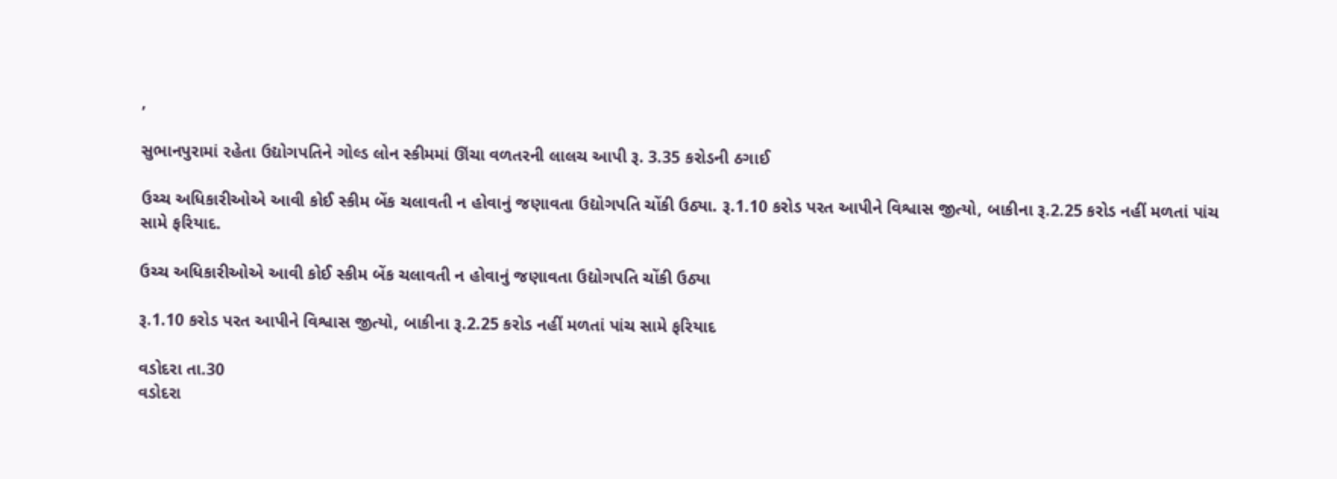,

સુભાનપુરામાં રહેતા ઉદ્યોગપતિને ગોલ્ડ લોન સ્કીમમાં ઊંચા વળતરની લાલચ આપી રૂ. 3.35 કરોડની ઠગાઈ

ઉચ્ચ અધિકારીઓએ આવી કોઈ સ્કીમ બેંક ચલાવતી ન હોવાનું જણાવતા ઉદ્યોગપતિ ચોંકી ઉઠ્યા. રૂ.1.10 કરોડ પરત આપીને વિશ્વાસ જીત્યો, બાકીના રૂ.2.25 કરોડ નહીં મળતાં પાંચ સામે ફરિયાદ.

ઉચ્ચ અધિકારીઓએ આવી કોઈ સ્કીમ બેંક ચલાવતી ન હોવાનું જણાવતા ઉદ્યોગપતિ ચોંકી ઉઠ્યા

રૂ.1.10 કરોડ પરત આપીને વિશ્વાસ જીત્યો, બાકીના રૂ.2.25 કરોડ નહીં મળતાં પાંચ સામે ફરિયાદ

વડોદરા તા.30
વડોદરા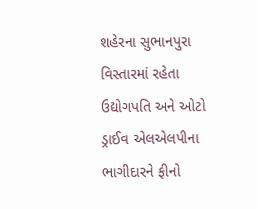શહેરના સુભાનપુરા વિસ્તારમાં રહેતા ઉદ્યોગપતિ અને ઓટો ડ્રાઈવ એલએલપીના ભાગીદારને ફીનો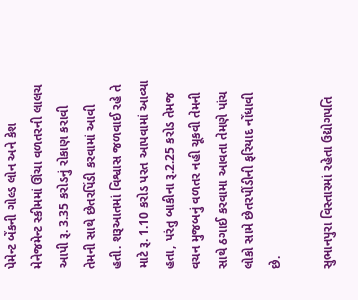પેમેન્ટ બેંકની ગોલ્ડ લોન અને કેશ મેનેજમેન્ટ સ્કીમમાં ઊંચા વળતરની લાલચ આપી રૂ. 3.35 કરોડનું રોકાણ કરાવી તેમની સાથે છેતરપિંડી કરવામાં આવી હતી. શરૂઆતમાં વિશ્વાસ જળવાઈ રહે તે માટે રૂ. 1.10 કરોડ પરત આપવામાં આવ્યા હતા, પરંતુ બાકીના રૂ.2.25 કરોડ તેમજ વચન મુજબનું વળતર નહી ચૂકવી તેમની સાથે ઠગાઈ કરવામા આવતા તેમણે પાંચ લોકો સામે છેતરપીંડીની ફરિયાદ નોંધાવી છે.

સુભાનપુરા વિસ્તારમાં રહેતા ઉદ્યોગપતિ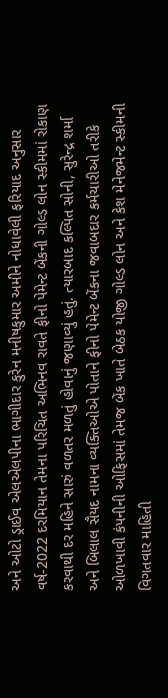અને ઓટો ડ્રાઈવ એલએલપીના ભાગીદાર કુરેન મનીષકુમાર અમીને નોધાવેલી ફરિયાદ અનુસાર વર્ષ-2022 દરમિયાન તેમના પરિચિત અભિનવ રાવતે ફીનો પેમેન્ટ બેંકની ગોલ્ડ લોન સ્કીમમાં રોકાણ કરવાથી દર મહિને સારું વળતર મળતું હોવાનું જણાવ્યું હતું. ત્યારબાદ કલ્પિત સોની, સુરેન્દ્ર શર્મા અને બિલાલ સૈયદ નામના વ્યક્તિઓએ પોતાને ફીનો પેમેન્ટ બેંકના જવાબદાર કર્મચારીઓ તરીકે ઓળખાવી કંપનીની ઓફિસમાં તેમજ બેંક ખાતે બેઠક યોજી ગોલ્ડ લોન અને કેશ મેનેજમેન્ટ સ્કીમની વિગતવાર માહિતી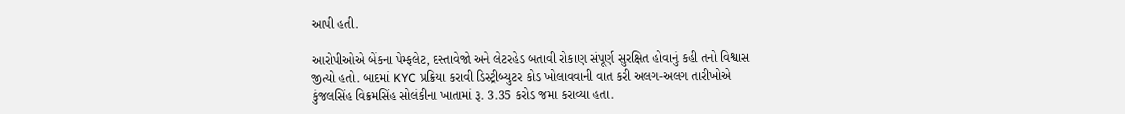આપી હતી.

આરોપીઓએ બેંકના પેમ્ફલેટ, દસ્તાવેજો અને લેટરહેડ બતાવી રોકાણ સંપૂર્ણ સુરક્ષિત હોવાનું કહી તનો વિશ્વાસ જીત્યો હતો. બાદમાં KYC પ્રક્રિયા કરાવી ડિસ્ટ્રીબ્યુટર કોડ ખોલાવવાની વાત કરી અલગ-અલગ તારીખોએ કુંજલસિંહ વિક્રમસિંહ સોલંકીના ખાતામાં રૂ. 3.35 કરોડ જમા કરાવ્યા હતા.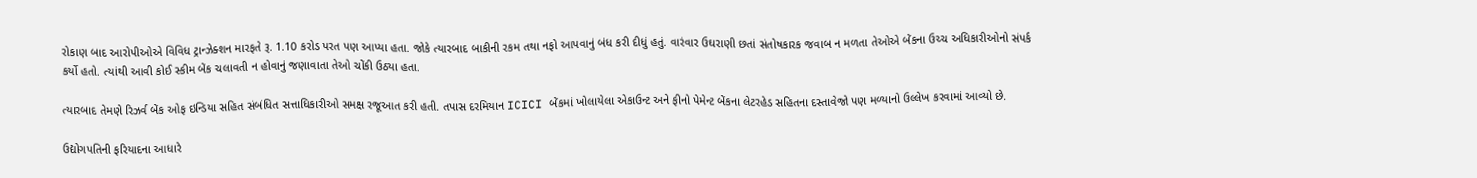રોકાણ બાદ આરોપીઓએ વિવિધ ટ્રાન્ઝેક્શન મારફતે રૂ. 1.10 કરોડ પરત પણ આપ્યા હતા. જોકે ત્યારબાદ બાકીની રકમ તથા નફો આપવાનું બંધ કરી દીધું હતું. વારંવાર ઉઘરાણી છતાં સંતોષકારક જવાબ ન મળતા તેઓએ બેંકના ઉચ્ચ અધિકારીઓનો સંપર્ક કર્યો હતો. ત્યાંથી આવી કોઈ સ્કીમ બેંક ચલાવતી ન હોવાનું જણાવાતા તેઓ ચોંકી ઉઠ્યા હતા.

ત્યારબાદ તેમણે રિઝર્વ બેંક ઓફ ઇન્ડિયા સહિત સંબંધિત સત્તાધિકારીઓ સમક્ષ રજૂઆત કરી હતી. તપાસ દરમિયાન ICICI બેંકમાં ખોલાયેલા એકાઉન્ટ અને ફીનો પેમેન્ટ બેંકના લેટરહેડ સહિતના દસ્તાવેજો પણ મળ્યાનો ઉલ્લેખ કરવામાં આવ્યો છે.

ઉદ્યોગપતિની ફરિયાદના આધારે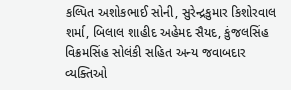કલ્પિત અશોકભાઈ સોની, સુરેન્દ્રકુમાર કિશોરવાલ શર્મા, બિલાલ શાહીદ અહેમદ સૈયદ, કુંજલસિંહ વિક્રમસિંહ સોલંકી સહિત અન્ય જવાબદાર વ્યક્તિઓ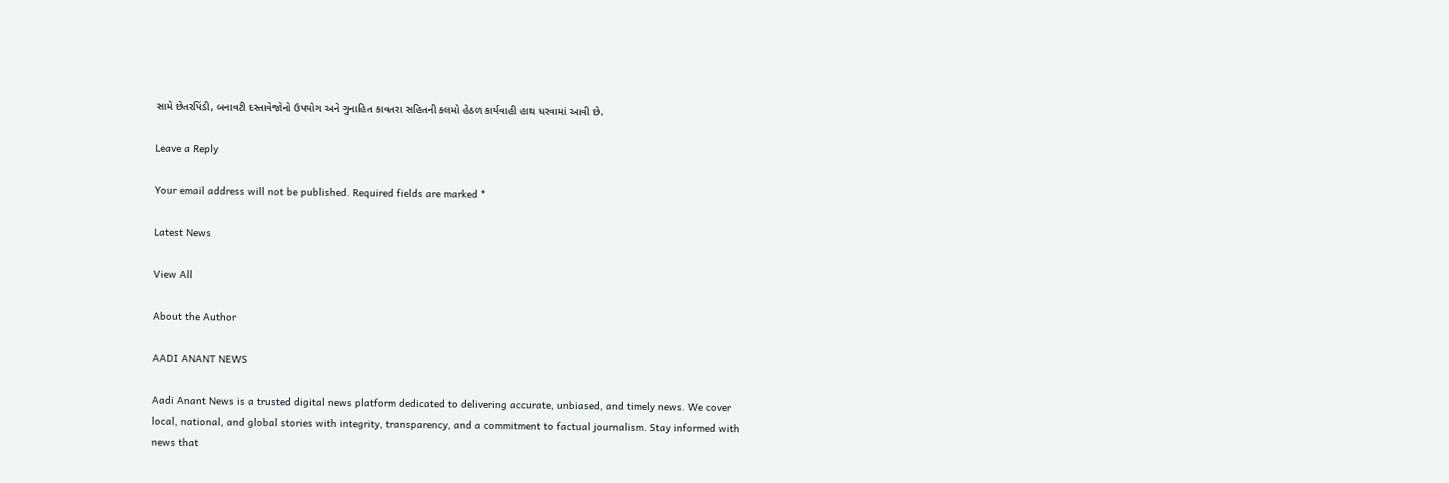સામે છેતરપિંડી, બનાવટી દસ્તાવેજોનો ઉપયોગ અને ગુનાહિત કાવતરા સહિતની કલમો હેઠળ કાર્યવાહી હાથ ધરવામાં આવી છે.

Leave a Reply

Your email address will not be published. Required fields are marked *

Latest News

View All

About the Author

AADI ANANT NEWS

Aadi Anant News is a trusted digital news platform dedicated to delivering accurate, unbiased, and timely news. We cover local, national, and global stories with integrity, transparency, and a commitment to factual journalism. Stay informed with news that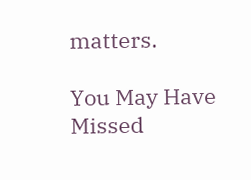matters.

You May Have Missed